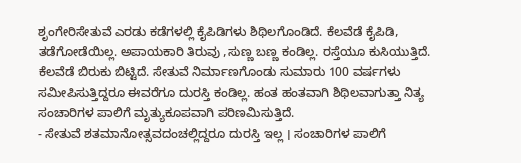ಶೃಂಗೇರಿಸೇತುವೆ ಎರಡು ಕಡೆಗಳಲ್ಲಿ ಕೈಪಿಡಿಗಳು ಶಿಥಿಲಗೊಂಡಿದೆ. ಕೆಲವೆಡೆ ಕೈಪಿಡಿ, ತಡೆಗೋಡೆಯಿಲ್ಲ. ಅಪಾಯಕಾರಿ ತಿರುವು ,ಸುಣ್ಣ ಬಣ್ಣ ಕಂಡಿಲ್ಲ. ರಸ್ತೆಯೂ ಕುಸಿಯುತ್ತಿದೆ. ಕೆಲವೆಡೆ ಬಿರುಕು ಬಿಟ್ಟಿದೆ. ಸೇತುವೆ ನಿರ್ಮಾಣಗೊಂಡು ಸುಮಾರು 100 ವರ್ಷಗಳು ಸಮೀಪಿಸುತ್ತಿದ್ದರೂ ಈವರೆಗೂ ದುರಸ್ತಿ ಕಂಡಿಲ್ಲ. ಹಂತ ಹಂತವಾಗಿ ಶಿಥಿಲವಾಗುತ್ತಾ ನಿತ್ಯ ಸಂಚಾರಿಗಳ ಪಾಲಿಗೆ ಮೃತ್ಯುಕೂಪವಾಗಿ ಪರಿಣಮಿಸುತ್ತಿದೆ.
- ಸೇತುವೆ ಶತಮಾನೋತ್ಸವದಂಚಲ್ಲಿದ್ದರೂ ದುರಸ್ತಿ ಇಲ್ಲ । ಸಂಚಾರಿಗಳ ಪಾಲಿಗೆ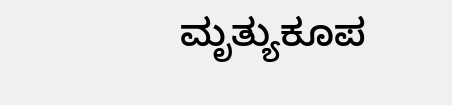ಮೃತ್ಯುಕೂಪ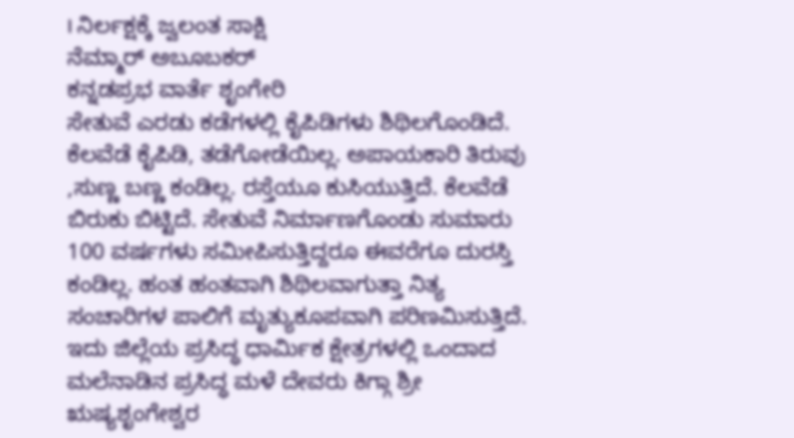। ನಿರ್ಲಕ್ಷಕ್ಕೆ ಜ್ವಲಂತ ಸಾಕ್ಷಿ
ನೆಮ್ಮಾರ್ ಅಬೂಬಕರ್
ಕನ್ನಡಪ್ರಭ ವಾರ್ತೆ ಶೃಂಗೇರಿ
ಸೇತುವೆ ಎರಡು ಕಡೆಗಳಲ್ಲಿ ಕೈಪಿಡಿಗಳು ಶಿಥಿಲಗೊಂಡಿದೆ. ಕೆಲವೆಡೆ ಕೈಪಿಡಿ, ತಡೆಗೋಡೆಯಿಲ್ಲ. ಅಪಾಯಕಾರಿ ತಿರುವು ,ಸುಣ್ಣ ಬಣ್ಣ ಕಂಡಿಲ್ಲ. ರಸ್ತೆಯೂ ಕುಸಿಯುತ್ತಿದೆ. ಕೆಲವೆಡೆ ಬಿರುಕು ಬಿಟ್ಟಿದೆ. ಸೇತುವೆ ನಿರ್ಮಾಣಗೊಂಡು ಸುಮಾರು 100 ವರ್ಷಗಳು ಸಮೀಪಿಸುತ್ತಿದ್ದರೂ ಈವರೆಗೂ ದುರಸ್ತಿ ಕಂಡಿಲ್ಲ. ಹಂತ ಹಂತವಾಗಿ ಶಿಥಿಲವಾಗುತ್ತಾ ನಿತ್ಯ ಸಂಚಾರಿಗಳ ಪಾಲಿಗೆ ಮೃತ್ಯುಕೂಪವಾಗಿ ಪರಿಣಮಿಸುತ್ತಿದೆ.
ಇದು ಜಿಲ್ಲೆಯ ಪ್ರಸಿದ್ಧ ಧಾರ್ಮಿಕ ಕ್ಷೇತ್ರಗಳಲ್ಲಿ ಒಂದಾದ ಮಲೆನಾಡಿನ ಪ್ರಸಿದ್ಧ ಮಳೆ ದೇವರು ಕಿಗ್ಗಾ ಶ್ರೀ ಋಷ್ಯಶೃಂಗೇಶ್ವರ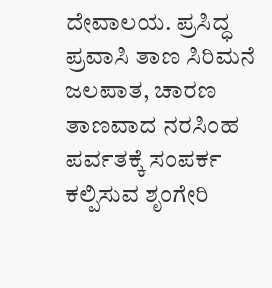ದೇವಾಲಯ. ಪ್ರಸಿದ್ಧ ಪ್ರವಾಸಿ ತಾಣ ಸಿರಿಮನೆ ಜಲಪಾತ, ಚಾರಣ ತಾಣವಾದ ನರಸಿಂಹ ಪರ್ವತಕ್ಕೆ ಸಂಪರ್ಕ ಕಲ್ಪಿಸುವ ಶೃಂಗೇರಿ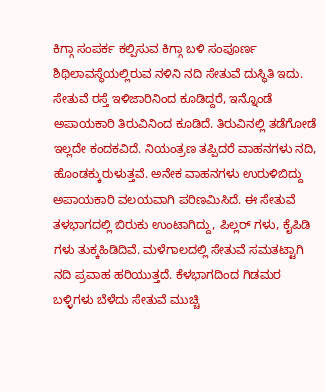ಕಿಗ್ಗಾ ಸಂಪರ್ಕ ಕಲ್ಪಿಸುವ ಕಿಗ್ಗಾ ಬಳಿ ಸಂಪೂರ್ಣ ಶಿಥಿಲಾವಸ್ಥೆಯಲ್ಲಿರುವ ನಳಿನಿ ನದಿ ಸೇತುವೆ ದುಸ್ಥಿತಿ ಇದು.
ಸೇತುವೆ ರಸ್ತೆ ಇಳಿಜಾರಿನಿಂದ ಕೂಡಿದ್ದರೆ, ಇನ್ನೊಂಡೆ ಅಪಾಯಕಾರಿ ತಿರುವಿನಿಂದ ಕೂಡಿದೆ. ತಿರುವಿನಲ್ಲಿ ತಡೆಗೋಡೆ ಇಲ್ಲದೇ ಕಂದಕವಿದೆ. ನಿಯಂತ್ರಣ ತಪ್ಪಿದರೆ ವಾಹನಗಳು ನದಿ, ಹೊಂಡಕ್ಕುರುಳುತ್ತವೆ. ಅನೇಕ ವಾಹನಗಳು ಉರುಳಿಬಿದ್ದು ಅಪಾಯಕಾರಿ ವಲಯವಾಗಿ ಪರಿಣಮಿಸಿದೆ. ಈ ಸೇತುವೆ ತಳಭಾಗದಲ್ಲಿ ಬಿರುಕು ಉಂಟಾಗಿದ್ದು, ಪಿಲ್ಲರ್ ಗಳು, ಕೈಪಿಡಿ ಗಳು ತುಕ್ಕಹಿಡಿದಿವೆ. ಮಳೆಗಾಲದಲ್ಲಿ ಸೇತುವೆ ಸಮತಟ್ಟಾಗಿ ನದಿ ಪ್ರವಾಹ ಹರಿಯುತ್ತದೆ. ಕೆಳಭಾಗದಿಂದ ಗಿಡಮರ ಬಳ್ಳಿಗಳು ಬೆಳೆದು ಸೇತುವೆ ಮುಚ್ಚಿ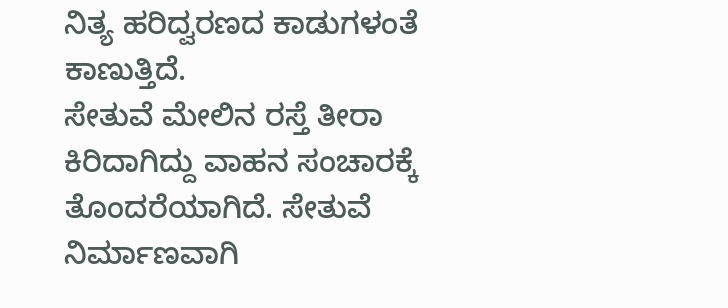ನಿತ್ಯ ಹರಿದ್ವರಣದ ಕಾಡುಗಳಂತೆ ಕಾಣುತ್ತಿದೆ.
ಸೇತುವೆ ಮೇಲಿನ ರಸ್ತೆ ತೀರಾ ಕಿರಿದಾಗಿದ್ದು ವಾಹನ ಸಂಚಾರಕ್ಕೆ ತೊಂದರೆಯಾಗಿದೆ. ಸೇತುವೆ ನಿರ್ಮಾಣವಾಗಿ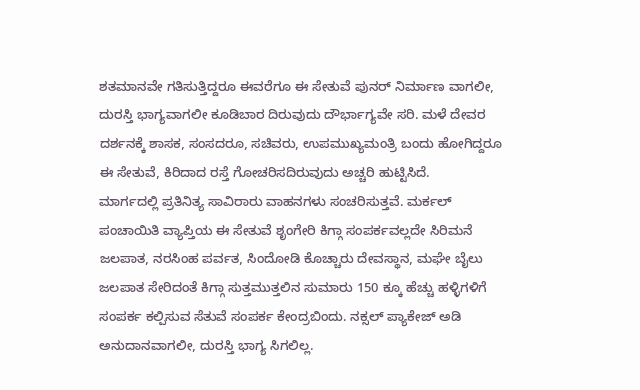ಶತಮಾನವೇ ಗತಿಸುತ್ತಿದ್ದರೂ ಈವರೆಗೂ ಈ ಸೇತುವೆ ಪುನರ್ ನಿರ್ಮಾಣ ವಾಗಲೀ, ದುರಸ್ತಿ ಭಾಗ್ಯವಾಗಲೀ ಕೂಡಿಬಾರ ದಿರುವುದು ದೌರ್ಭಾಗ್ಯವೇ ಸರಿ. ಮಳೆ ದೇವರ ದರ್ಶನಕ್ಕೆ ಶಾಸಕ, ಸಂಸದರೂ, ಸಚಿವರು, ಉಪಮುಖ್ಯಮಂತ್ರಿ ಬಂದು ಹೋಗಿದ್ದರೂ ಈ ಸೇತುವೆ, ಕಿರಿದಾದ ರಸ್ತೆ ಗೋಚರಿಸದಿರುವುದು ಅಚ್ಚರಿ ಹುಟ್ಟಿಸಿದೆ.
ಮಾರ್ಗದಲ್ಲಿ ಪ್ರತಿನಿತ್ಯ ಸಾವಿರಾರು ವಾಹನಗಳು ಸಂಚರಿಸುತ್ತವೆ. ಮರ್ಕಲ್ ಪಂಚಾಯಿತಿ ವ್ಯಾಪ್ತಿಯ ಈ ಸೇತುವೆ ಶೃಂಗೇರಿ ಕಿಗ್ಗಾ ಸಂಪರ್ಕವಲ್ಲದೇ ಸಿರಿಮನೆ ಜಲಪಾತ, ನರಸಿಂಹ ಪರ್ವತ, ಸಿಂದೋಡಿ ಕೊಚ್ಚಾರು ದೇವಸ್ಥಾನ, ಮಘೇ ಬೈಲು ಜಲಪಾತ ಸೇರಿದಂತೆ ಕಿಗ್ಗಾ ಸುತ್ತಮುತ್ತಲಿನ ಸುಮಾರು 150 ಕ್ಕೂ ಹೆಚ್ಚು ಹಳ್ಳಿಗಳಿಗೆ ಸಂಪರ್ಕ ಕಲ್ಪಿಸುವ ಸೆತುವೆ ಸಂಪರ್ಕ ಕೇಂದ್ರಬಿಂದು. ನಕ್ಸಲ್ ಪ್ಯಾಕೇಜ್ ಅಡಿ ಅನುದಾನವಾಗಲೀ, ದುರಸ್ತಿ ಭಾಗ್ಯ ಸಿಗಲಿಲ್ಲ.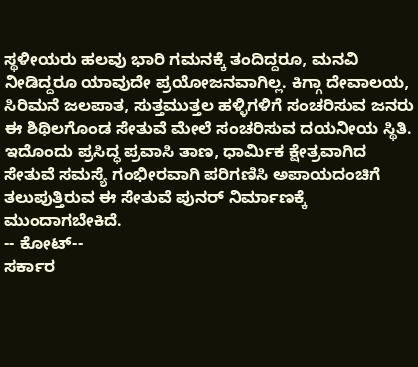ಸ್ಥಳೀಯರು ಹಲವು ಭಾರಿ ಗಮನಕ್ಕೆ ತಂದಿದ್ದರೂ, ಮನವಿ ನೀಡಿದ್ದರೂ ಯಾವುದೇ ಪ್ರಯೋಜನವಾಗಿಲ್ಲ. ಕಿಗ್ಗಾ ದೇವಾಲಯ, ಸಿರಿಮನೆ ಜಲಪಾತ, ಸುತ್ತಮುತ್ತಲ ಹಳ್ಳಿಗಳಿಗೆ ಸಂಚರಿಸುವ ಜನರು ಈ ಶಿಥಿಲಗೊಂಡ ಸೇತುವೆ ಮೇಲೆ ಸಂಚರಿಸುವ ದಯನೀಯ ಸ್ಥಿತಿ.
ಇದೊಂದು ಪ್ರಸಿದ್ಧ ಪ್ರವಾಸಿ ತಾಣ, ಧಾರ್ಮಿಕ ಕ್ಷೇತ್ರವಾಗಿದ ಸೇತುವೆ ಸಮಸ್ಯೆ ಗಂಭೀರವಾಗಿ ಪರಿಗಣಿಸಿ ಅಪಾಯದಂಚಿಗೆ ತಲುಪುತ್ತಿರುವ ಈ ಸೇತುವೆ ಪುನರ್ ನಿರ್ಮಾಣಕ್ಕೆ ಮುಂದಾಗಬೇಕಿದೆ.
-- ಕೋಟ್--
ಸರ್ಕಾರ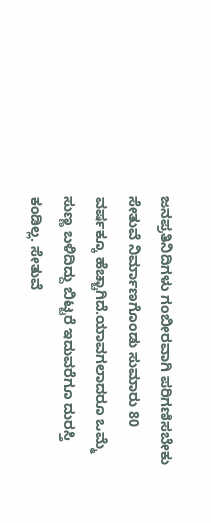ಜನಪ್ರತಿನಿದಿಗಳು ಗಂಬೀರವಾಗಿ ಪರಿಗಣಿಸಬೇಕು
ಸೇತುವೆ ನಿರ್ಮಾಣಗೊಂಡು ಸುಮಾರು 80 ವರ್ಷಕ್ಕೂ ಹೆಚ್ಚಾಗಿದೆ.ಯಾವಗಲಾದರೂ ಒಮ್ಮೆ ಸುಣ್ಣ ಬಳಿದಿದ್ದು ಬಿಟ್ಟರೆ ಇದುವರೆಗೂ ದುರಸ್ತಿ ಕಂಡಿಲ್ಲ. ಸೇತುವೆ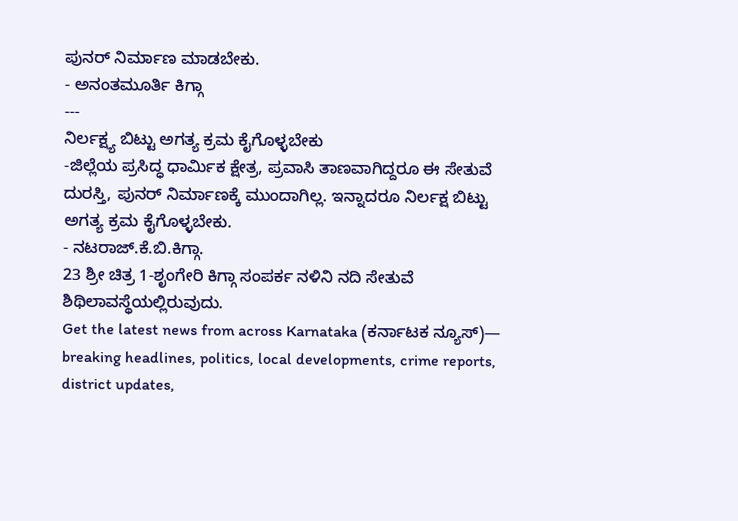ಪುನರ್ ನಿರ್ಮಾಣ ಮಾಡಬೇಕು.
- ಅನಂತಮೂರ್ತಿ ಕಿಗ್ಗಾ
---
ನಿರ್ಲಕ್ಷ್ಯ ಬಿಟ್ಟು ಅಗತ್ಯ ಕ್ರಮ ಕೈಗೊಳ್ಳಬೇಕು
-ಜಿಲ್ಲೆಯ ಪ್ರಸಿದ್ಧ ಧಾರ್ಮಿಕ ಕ್ಷೇತ್ರ, ಪ್ರವಾಸಿ ತಾಣವಾಗಿದ್ದರೂ ಈ ಸೇತುವೆ ದುರಸ್ತಿ, ಪುನರ್ ನಿರ್ಮಾಣಕ್ಕೆ ಮುಂದಾಗಿಲ್ಲ. ಇನ್ನಾದರೂ ನಿರ್ಲಕ್ಷ ಬಿಟ್ಟು ಅಗತ್ಯ ಕ್ರಮ ಕೈಗೊಳ್ಳಬೇಕು.
- ನಟರಾಜ್.ಕೆ.ಬಿ.ಕಿಗ್ಗಾ.
23 ಶ್ರೀ ಚಿತ್ರ 1-ಶೃಂಗೇರಿ ಕಿಗ್ಗಾ ಸಂಪರ್ಕ ನಳಿನಿ ನದಿ ಸೇತುವೆ ಶಿಥಿಲಾವಸ್ಥೆಯಲ್ಲಿರುವುದು.
Get the latest news from across Karnataka (ಕರ್ನಾಟಕ ನ್ಯೂಸ್)— breaking headlines, politics, local developments, crime reports, district updates,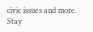civic issues and more. Stay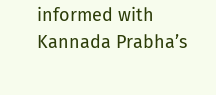informed with Kannada Prabha’s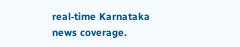real‑time Karnataka news coverage.